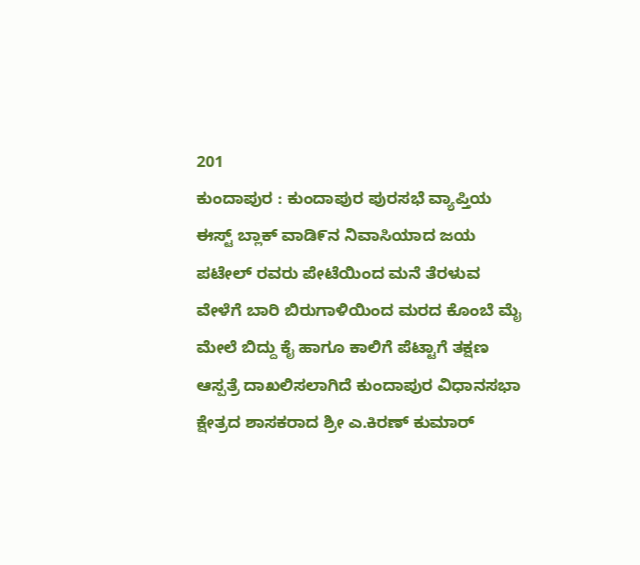201
ಕುಂದಾಪುರ : ಕುಂದಾಪುರ ಪುರಸಭೆ ವ್ಯಾಪ್ತಿಯ ಈಸ್ಟ್ ಬ್ಲಾಕ್ ವಾಡಿ೯ನ ನಿವಾಸಿಯಾದ ಜಯ ಪಟೇಲ್ ರವರು ಪೇಟೆಯಿಂದ ಮನೆ ತೆರಳುವ ವೇಳೆಗೆ ಬಾರಿ ಬಿರುಗಾಳಿಯಿಂದ ಮರದ ಕೊಂಬೆ ಮೈ ಮೇಲೆ ಬಿದ್ದು ಕೈ ಹಾಗೂ ಕಾಲಿಗೆ ಪೆಟ್ಟಾಗೆ ತಕ್ಷಣ ಆಸ್ಪತ್ರೆ ದಾಖಲಿಸಲಾಗಿದೆ ಕುಂದಾಪುರ ವಿಧಾನಸಭಾ ಕ್ಷೇತ್ರದ ಶಾಸಕರಾದ ಶ್ರೀ ಎ.ಕಿರಣ್ ಕುಮಾರ್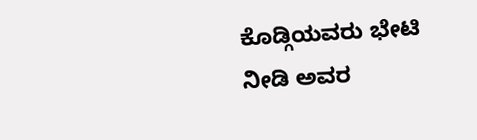ಕೊಡ್ಗಿಯವರು ಭೇಟಿ ನೀಡಿ ಅವರ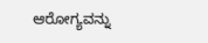ಆರೋಗ್ಯವನ್ನು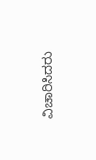ವಿಚಾರಿಸಿದರು